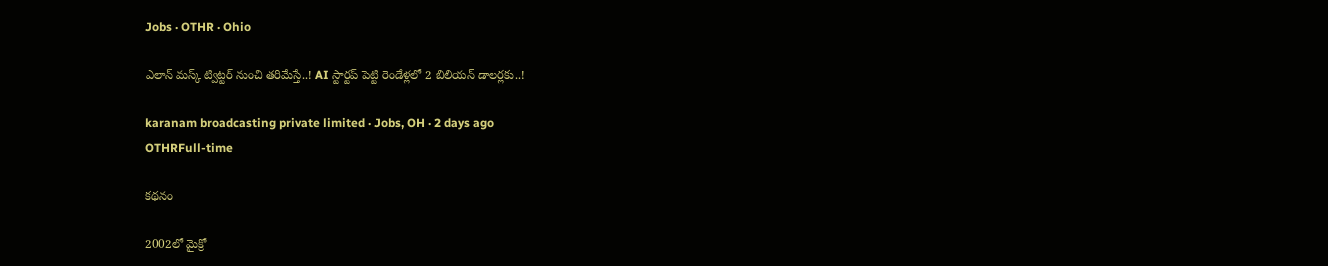Jobs · OTHR · Ohio

ఎలాన్ మస్క్ ట్విట్టర్ నుంచి తరిమేస్తే..! AI స్టార్టప్ పెట్టి రెండేళ్లలో 2 బిలియన్ డాలర్లకు..!

karanam broadcasting private limited · Jobs, OH · 2 days ago
OTHRFull-time

కథనం

2002లో మైక్రో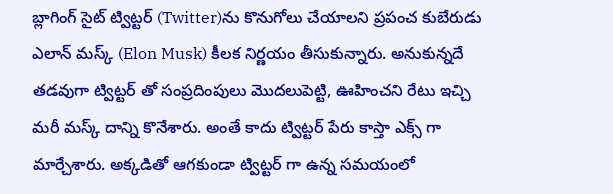బ్లాగింగ్ సైట్ ట్విట్టర్ (Twitter)ను కొనుగోలు చేయాలని ప్రపంచ కుబేరుడు ఎలాన్ మస్క్ (Elon Musk) కీలక నిర్ణయం తీసుకున్నారు. అనుకున్నదే తడవుగా ట్విట్టర్ తో సంప్రదింపులు మొదలుపెట్టి, ఊహించని రేటు ఇచ్చి మరీ మస్క్ దాన్ని కొనేశారు. అంతే కాదు ట్విట్టర్ పేరు కాస్తా ఎక్స్ గా మార్చేశారు. అక్కడితో ఆగకుండా ట్విట్టర్ గా ఉన్న సమయంలో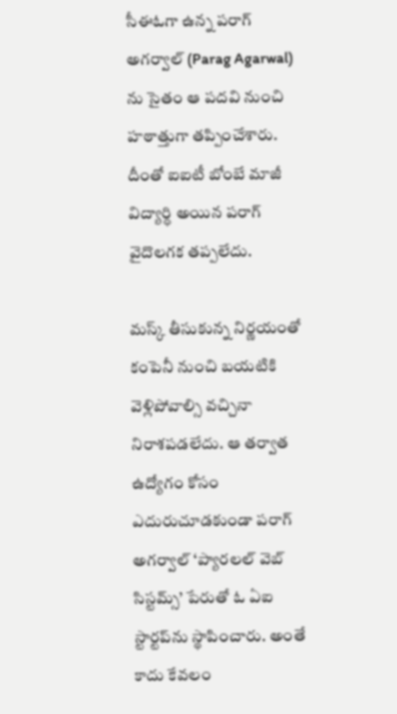సీఈఓగా ఉన్న పరాగ్ అగర్వాల్ (Parag Agarwal) ను సైతం ఆ పదవి నుంచి హఠాత్తుగా తప్పించేశారు. దీంతో ఐఐటీ బోంబే మాజీ విద్యార్ధి అయిన పరాగ్ వైదొలగక తప్పలేదు.

మస్క్ తీసుకున్న నిర్ణయంతో కంపెనీ నుంచి బయటికి వెళ్లిపోవాల్సి వచ్చినా నిరాశపడలేదు. ఆ తర్వాత ఉద్యోగం కోసం ఎదురుచూడకుండా పరాగ్ అగర్వాల్ ‘ప్యారలల్ వెబ్ సిస్టమ్స్’ పేరుతో ఓ ఏఐ స్టార్టప్‌ను స్థాపించారు. అంతే కాదు కేవలం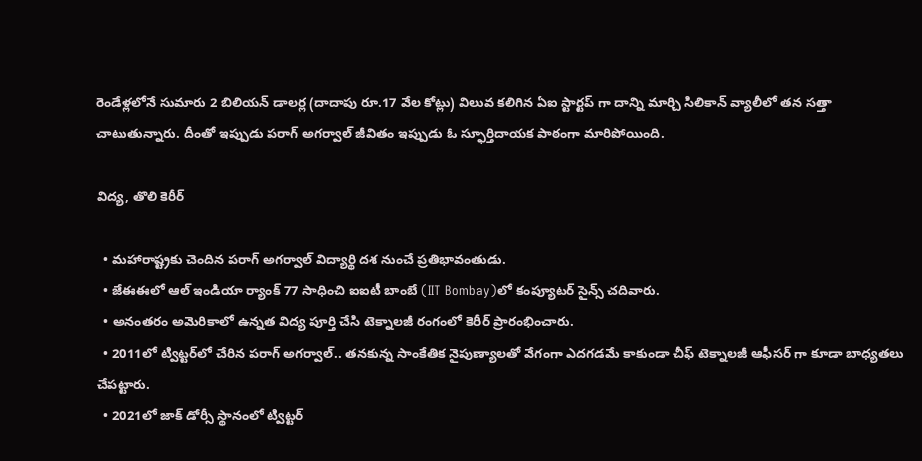రెండేళ్లలోనే సుమారు 2 బిలియన్ డాలర్ల (దాదాపు రూ.17 వేల కోట్లు) విలువ కలిగిన ఏఐ స్టార్టప్‌ గా దాన్ని మార్చి సిలికాన్ వ్యాలీలో తన సత్తా చాటుతున్నారు. దీంతో ఇప్పుడు పరాగ్ అగర్వాల్ జీవితం ఇప్పుడు ఓ స్ఫూర్తిదాయక పాఠంగా మారిపోయింది.

విద్య, తొలి కెరీర్

  • మహారాష్ట్రకు చెందిన పరాగ్ అగర్వాల్ విద్యార్థి దశ నుంచే ప్రతిభావంతుడు.
  • జేఈఈలో ఆల్ ఇండియా ర్యాంక్ 77 సాధించి ఐఐటీ బాంబే (IIT Bombay)లో కంప్యూటర్ సైన్స్ చదివారు.
  • అనంతరం అమెరికాలో ఉన్నత విద్య పూర్తి చేసి టెక్నాలజీ రంగంలో కెరీర్‌ ప్రారంభించారు.
  • 2011లో ట్విట్టర్‌లో చేరిన పరాగ్ అగర్వాల్.. తనకున్న సాంకేతిక నైపుణ్యాలతో వేగంగా ఎదగడమే కాకుండా చీఫ్ టెక్నాలజీ ఆఫీసర్ గా కూడా బాధ్యతలు చేపట్టారు.
  • 2021లో జాక్ డోర్సీ స్థానంలో ట్విట్టర్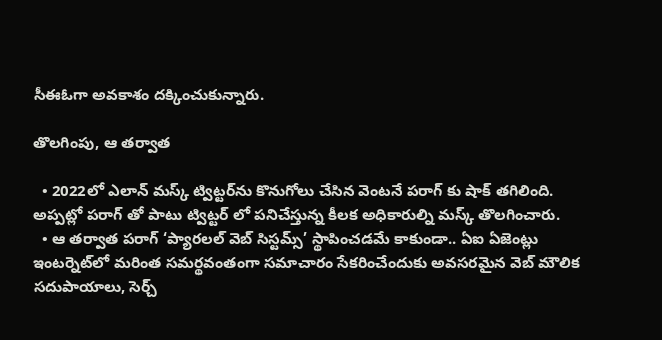సీఈఓగా అవకాశం దక్కించుకున్నారు.

తొలగింపు, ఆ తర్వాత

  • 2022లో ఎలాన్ మస్క్ ట్విట్టర్‌ను కొనుగోలు చేసిన వెంటనే పరాగ్ కు షాక్ తగిలింది. అప్పట్లో పరాగ్ తో పాటు ట్విట్టర్ లో పనిచేస్తున్న కీలక అధికారుల్ని మస్క్ తొలగించారు.
  • ఆ తర్వాత పరాగ్ ‘ప్యారలల్ వెబ్ సిస్టమ్స్’ స్థాపించడమే కాకుండా.. ఏఐ ఏజెంట్లు ఇంటర్నెట్‌లో మరింత సమర్థవంతంగా సమాచారం సేకరించేందుకు అవసరమైన వెబ్ మౌలిక సదుపాయాలు, సెర్చ్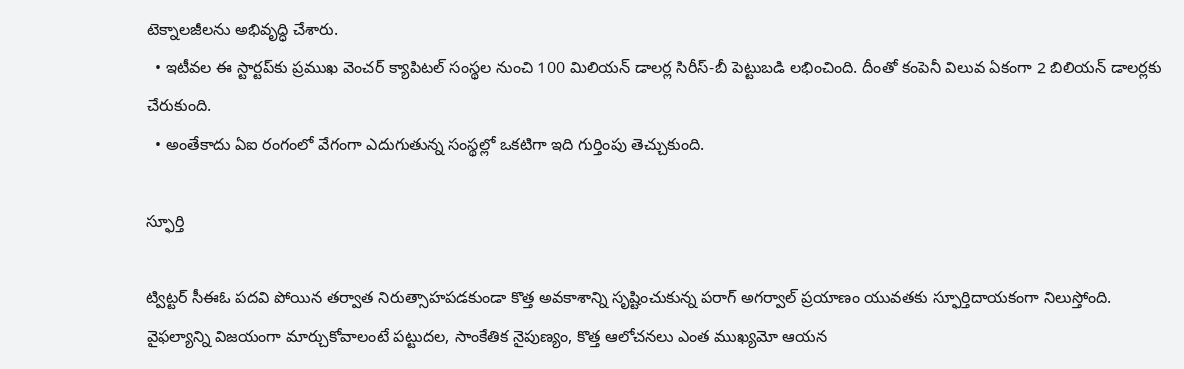టెక్నాలజీలను అభివృద్ధి చేశారు.
  • ఇటీవల ఈ స్టార్టప్‌కు ప్రముఖ వెంచర్ క్యాపిటల్ సంస్థల నుంచి 100 మిలియన్ డాలర్ల సిరీస్-బీ పెట్టుబడి లభించింది. దీంతో కంపెనీ విలువ ఏకంగా 2 బిలియన్ డాలర్లకు చేరుకుంది.
  • అంతేకాదు ఏఐ రంగంలో వేగంగా ఎదుగుతున్న సంస్థల్లో ఒకటిగా ఇది గుర్తింపు తెచ్చుకుంది.

స్ఫూర్తి

ట్విట్టర్ సీఈఓ పదవి పోయిన తర్వాత నిరుత్సాహపడకుండా కొత్త అవకాశాన్ని సృష్టించుకున్న పరాగ్ అగర్వాల్ ప్రయాణం యువతకు స్ఫూర్తిదాయకంగా నిలుస్తోంది. వైఫల్యాన్ని విజయంగా మార్చుకోవాలంటే పట్టుదల, సాంకేతిక నైపుణ్యం, కొత్త ఆలోచనలు ఎంత ముఖ్యమో ఆయన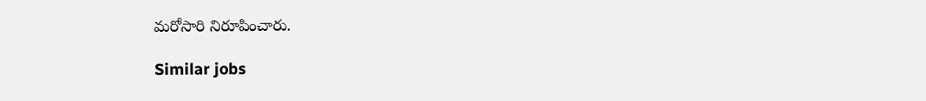మరోసారి నిరూపించారు.

Similar jobs